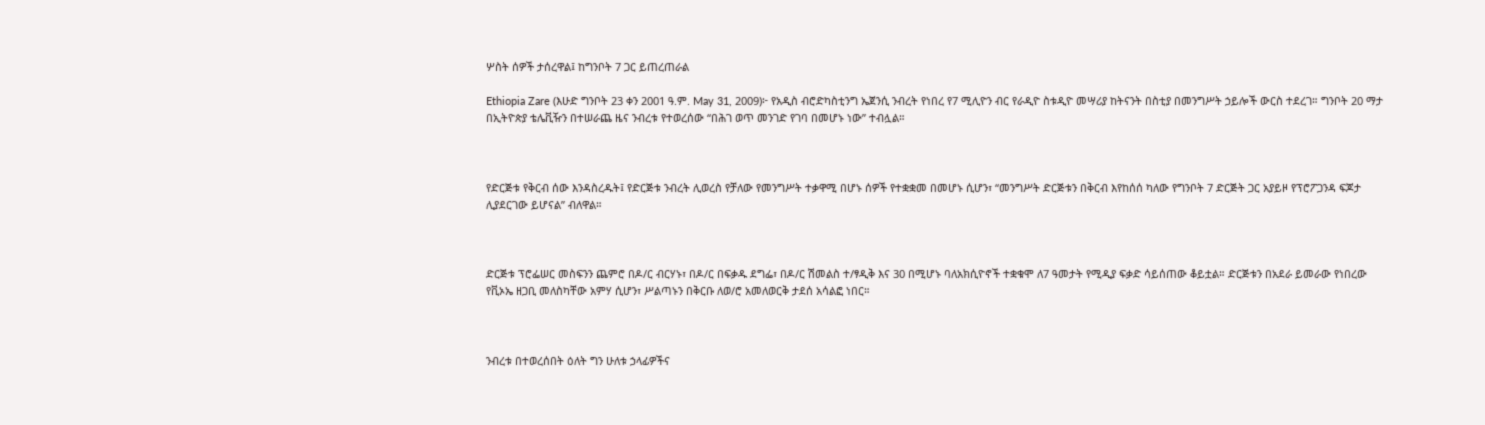ሦስት ሰዎች ታሰረዋል፤ ከግንቦት 7 ጋር ይጠረጠራል

Ethiopia Zare (እሁድ ግንቦት 23 ቀን 2001 ዓ.ም. May 31, 2009)፦ የአዲስ ብሮድካስቲንግ ኤጀንሲ ንብረት የነበረ የ7 ሚሊዮን ብር የራዲዮ ስቱዲዮ መሣሪያ ከትናንት በስቲያ በመንግሥት ኃይሎች ውርስ ተደረገ። ግንቦት 20 ማታ በኢትዮጵያ ቴሌቪዥን በተሠራጨ ዜና ንብረቱ የተወረሰው “በሕገ ወጥ መንገድ የገባ በመሆኑ ነው” ተብሏል።



የድርጅቱ የቅርብ ሰው እንዳስረዱት፤ የድርጅቱ ንብረት ሊወረስ የቻለው የመንግሥት ተቃዋሚ በሆኑ ሰዎች የተቋቋመ በመሆኑ ሲሆን፣ “መንግሥት ድርጅቱን በቅርብ እየከሰሰ ካለው የግንቦት 7 ድርጅት ጋር አያይዞ የፕሮፖጋንዳ ፍጆታ ሊያደርገው ይሆናል” ብለዋል።



ድርጅቱ ፕሮፌሠር መስፍንን ጨምሮ በዶ/ር ብርሃኑ፣ በዶ/ር በፍቃዱ ደግፌ፣ በዶ/ር ሽመልስ ተ/ፃዲቅ እና 30 በሚሆኑ ባለአክሲዮኖች ተቋቁሞ ለ7 ዓመታት የሚዲያ ፍቃድ ሳይሰጠው ቆይቷል። ድርጅቱን በአደራ ይመራው የነበረው የቪኦኤ ዘጋቢ መለስካቸው አምሃ ሲሆን፣ ሥልጣኑን በቅርቡ ለወ/ሮ አመለወርቅ ታደሰ አሳልፎ ነበር።



ንብረቱ በተወረሰበት ዕለት ግን ሁለቱ ኃላፊዎችና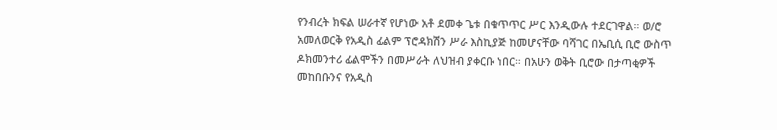የንብረት ክፍል ሠራተኛ የሆነው አቶ ደመቀ ጌቱ በቁጥጥር ሥር እንዲውሉ ተደርገዋል። ወ/ሮ አመለወርቅ የአዲስ ፊልም ፕሮዳክሽን ሥራ እስኪያጅ ከመሆናቸው ባሻገር በኤቢሲ ቢሮ ውስጥ ዶክመንተሪ ፊልሞችን በመሥራት ለህዝብ ያቀርቡ ነበር። በአሁን ወቅት ቢሮው በታጣቂዎች መከበቡንና የአዲስ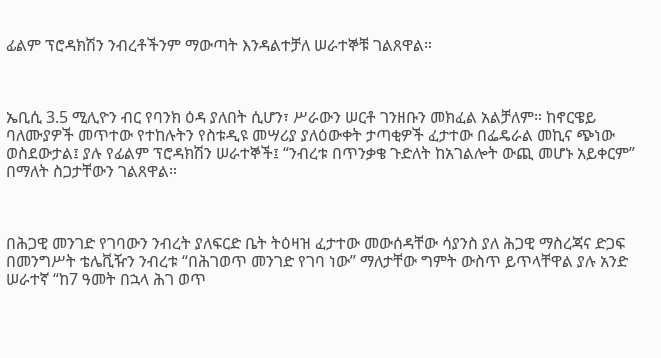ፊልም ፕሮዳክሽን ንብረቶችንም ማውጣት እንዳልተቻለ ሠራተኞቹ ገልጸዋል።



ኤቢሲ 3.5 ሚሊዮን ብር የባንክ ዕዳ ያለበት ሲሆን፣ ሥራውን ሠርቶ ገንዘቡን መክፈል አልቻለም። ከኖርዌይ ባለሙያዎች መጥተው የተከሉትን የስቱዲዩ መሣሪያ ያለዕውቀት ታጣቂዎች ፈታተው በፌዴራል መኪና ጭነው ወስደውታል፤ ያሉ የፊልም ፕሮዳክሽን ሠራተኞች፤ “ንብረቱ በጥንቃቄ ጉድለት ከአገልሎት ውጪ መሆኑ አይቀርም” በማለት ስጋታቸውን ገልጸዋል።



በሕጋዊ መንገድ የገባውን ንብረት ያለፍርድ ቤት ትዕዛዝ ፈታተው መውሰዳቸው ሳያንስ ያለ ሕጋዊ ማስረጃና ድጋፍ በመንግሥት ቴሌቪዥን ንብረቱ “በሕገወጥ መንገድ የገባ ነው” ማለታቸው ግምት ውስጥ ይጥላቸዋል ያሉ አንድ ሠራተኛ “ከ7 ዓመት በኋላ ሕገ ወጥ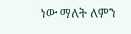ነው ማለት ለምን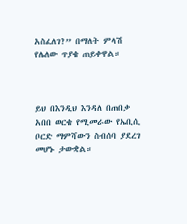አስፈለገ?” በማለት ምላሽ የሌለው ጥያቄ ጠይቀዋል።



ይህ በእንዲህ እንዳለ በጠበቃ አበበ ወርቄ የሚመራው የኤቢሲ ቦርድ ማምሻውን ስብሰባ ያደረገ መሆኑ ታውቋል።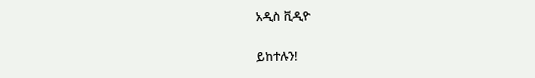አዲስ ቪዲዮ

ይከተሉን!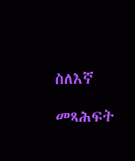ስለእኛ

መጻሕፍት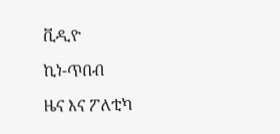ቪዲዮ

ኪነ-ጥበብ

ዜና እና ፖለቲካ